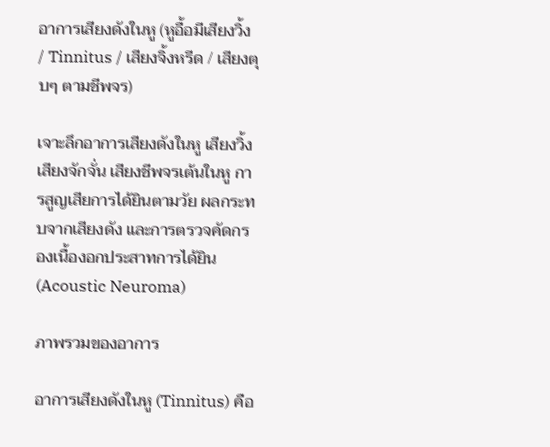อาการเสียงดังในหู (หูอื้อมีเสียงวิ้ง / Tinnitus / เสียงจิ้งหรีด / เสียงตุบๆ ตามชีพจร)

เจาะลึกอาการเสียงดังในหู เสียงวิ้ง เสียงจักจั่น เสียงชีพจรเต้นในหู การสูญเสียการได้ยินตามวัย ผลกระทบจากเสียงดัง และการตรวจคัดกรองเนื้องอกประสาทการได้ยิน (Acoustic Neuroma)

ภาพรวมของอาการ

อาการเสียงดังในหู (Tinnitus) คือ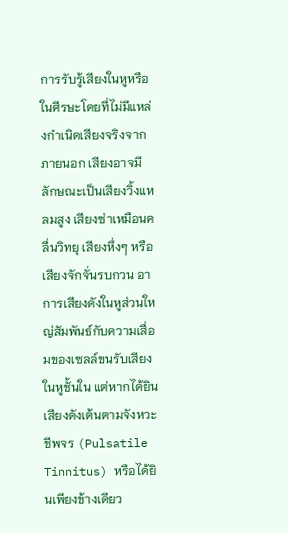การรับรู้เสียงในหูหรือในศีรษะโดยที่ไม่มีแหล่งกำเนิดเสียงจริงจากภายนอก เสียงอาจมีลักษณะเป็นเสียงวิ้งแหลมสูง เสียงซ่าเหมือนคลื่นวิทยุ เสียงหึ่งๆ หรือเสียงจักจั่นรบกวน อาการเสียงดังในหูส่วนใหญ่สัมพันธ์กับความเสื่อมของเซลล์ขนรับเสียงในหูชั้นใน แต่หากได้ยินเสียงดังเต้นตามจังหวะชีพจร (Pulsatile Tinnitus) หรือได้ยินเพียงข้างเดียว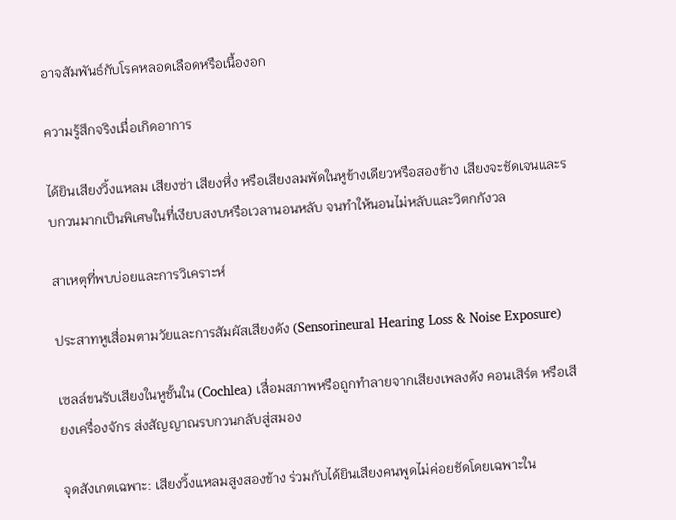อาจสัมพันธ์กับโรคหลอดเลือดหรือเนื้องอก

ความรู้สึกจริงเมื่อเกิดอาการ

ได้ยินเสียงวิ้งแหลม เสียงซ่า เสียงหึ่ง หรือเสียงลมพัดในหูข้างเดียวหรือสองข้าง เสียงจะชัดเจนและรบกวนมากเป็นพิเศษในที่เงียบสงบหรือเวลานอนหลับ จนทำให้นอนไม่หลับและวิตกกังวล

สาเหตุที่พบบ่อยและการวิเคราะห์

ประสาทหูเสื่อมตามวัยและการสัมผัสเสียงดัง (Sensorineural Hearing Loss & Noise Exposure)

เซลล์ขนรับเสียงในหูชั้นใน (Cochlea) เสื่อมสภาพหรือถูกทำลายจากเสียงเพลงดัง คอนเสิร์ต หรือเสียงเครื่องจักร ส่งสัญญาณรบกวนกลับสู่สมอง

จุดสังเกตเฉพาะ: เสียงวิ้งแหลมสูงสองข้าง ร่วมกับได้ยินเสียงคนพูดไม่ค่อยชัดโดยเฉพาะใน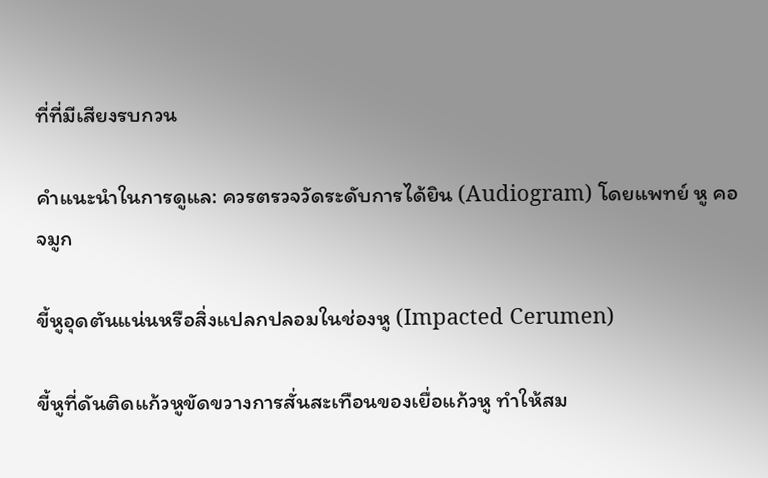ที่ที่มีเสียงรบกวน

คำแนะนำในการดูแล: ควรตรวจวัดระดับการได้ยิน (Audiogram) โดยแพทย์ หู คอ จมูก

ขี้หูอุดตันแน่นหรือสิ่งแปลกปลอมในช่องหู (Impacted Cerumen)

ขี้หูที่ดันติดแก้วหูขัดขวางการสั่นสะเทือนของเยื่อแก้วหู ทำให้สม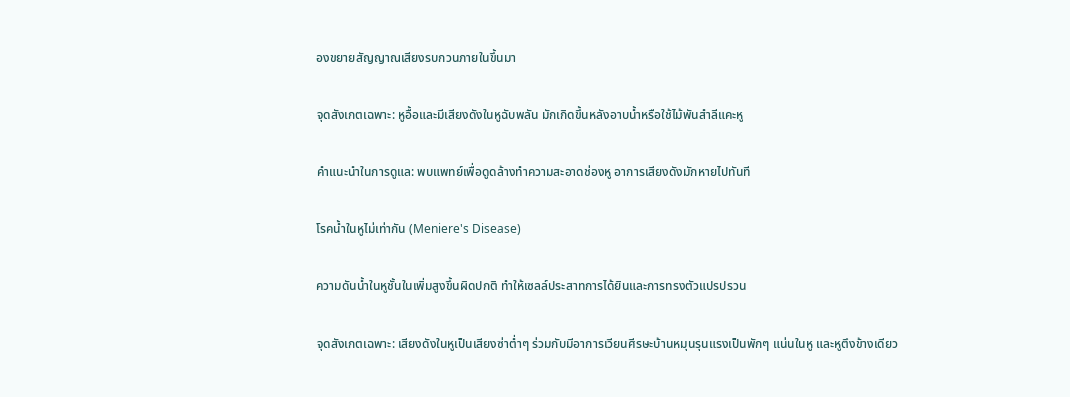องขยายสัญญาณเสียงรบกวนภายในขึ้นมา

จุดสังเกตเฉพาะ: หูอื้อและมีเสียงดังในหูฉับพลัน มักเกิดขึ้นหลังอาบน้ำหรือใช้ไม้พันสำลีแคะหู

คำแนะนำในการดูแล: พบแพทย์เพื่อดูดล้างทำความสะอาดช่องหู อาการเสียงดังมักหายไปทันที

โรคน้ำในหูไม่เท่ากัน (Meniere's Disease)

ความดันน้ำในหูชั้นในเพิ่มสูงขึ้นผิดปกติ ทำให้เซลล์ประสาทการได้ยินและการทรงตัวแปรปรวน

จุดสังเกตเฉพาะ: เสียงดังในหูเป็นเสียงซ่าต่ำๆ ร่วมกับมีอาการเวียนศีรษะบ้านหมุนรุนแรงเป็นพักๆ แน่นในหู และหูตึงข้างเดียว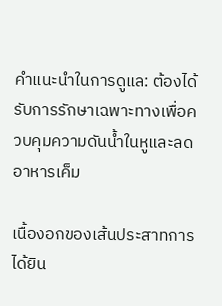คำแนะนำในการดูแล: ต้องได้รับการรักษาเฉพาะทางเพื่อควบคุมความดันน้ำในหูและลดอาหารเค็ม

เนื้องอกของเส้นประสาทการได้ยิน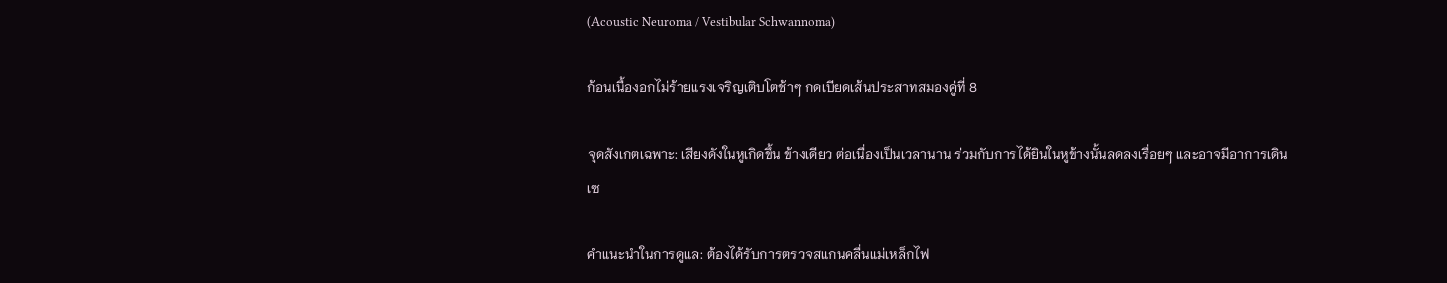(Acoustic Neuroma / Vestibular Schwannoma)

ก้อนเนื้องอกไม่ร้ายแรงเจริญเติบโตช้าๆ กดเบียดเส้นประสาทสมองคู่ที่ 8

จุดสังเกตเฉพาะ: เสียงดังในหูเกิดขึ้น ข้างเดียว ต่อเนื่องเป็นเวลานาน ร่วมกับการได้ยินในหูข้างนั้นลดลงเรื่อยๆ และอาจมีอาการเดินเซ

คำแนะนำในการดูแล: ต้องได้รับการตรวจสแกนคลื่นแม่เหล็กไฟ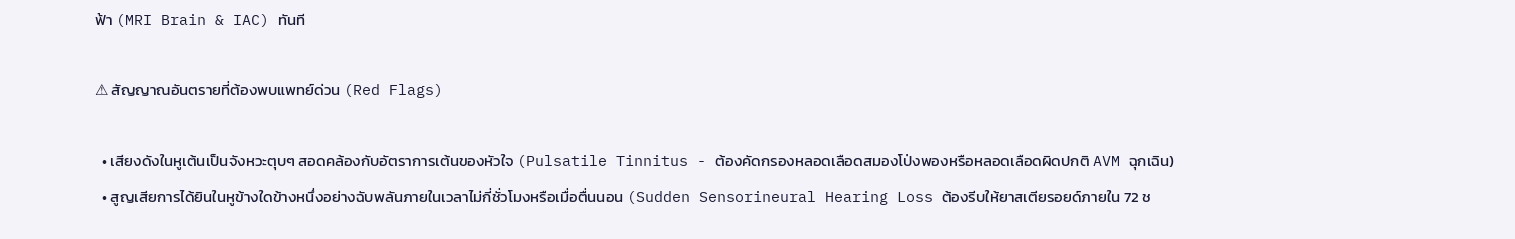ฟ้า (MRI Brain & IAC) ทันที

⚠ สัญญาณอันตรายที่ต้องพบแพทย์ด่วน (Red Flags)

  • เสียงดังในหูเต้นเป็นจังหวะตุบๆ สอดคล้องกับอัตราการเต้นของหัวใจ (Pulsatile Tinnitus - ต้องคัดกรองหลอดเลือดสมองโป่งพองหรือหลอดเลือดผิดปกติ AVM ฉุกเฉิน)
  • สูญเสียการได้ยินในหูข้างใดข้างหนึ่งอย่างฉับพลันภายในเวลาไม่กี่ชั่วโมงหรือเมื่อตื่นนอน (Sudden Sensorineural Hearing Loss ต้องรีบให้ยาสเตียรอยด์ภายใน 72 ช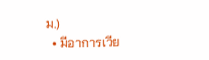ม.)
  • มีอาการเวีย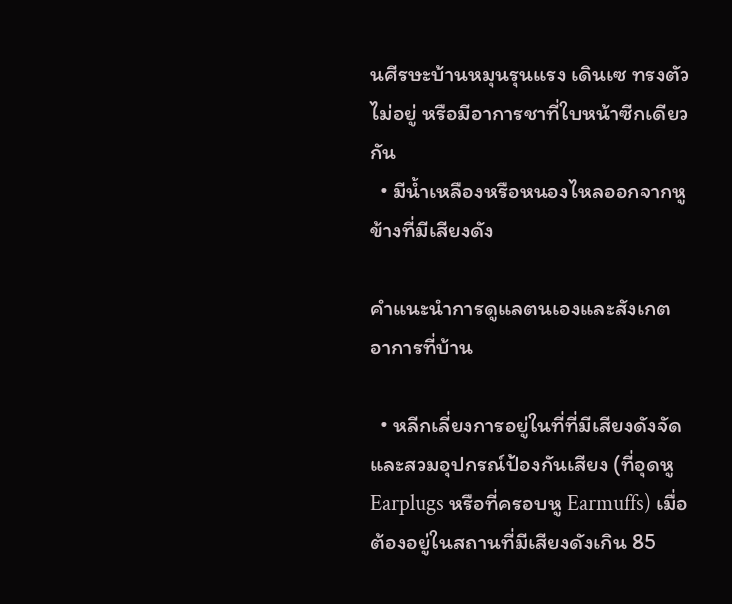นศีรษะบ้านหมุนรุนแรง เดินเซ ทรงตัวไม่อยู่ หรือมีอาการชาที่ใบหน้าซีกเดียวกัน
  • มีน้ำเหลืองหรือหนองไหลออกจากหูข้างที่มีเสียงดัง

คำแนะนำการดูแลตนเองและสังเกตอาการที่บ้าน

  • หลีกเลี่ยงการอยู่ในที่ที่มีเสียงดังจัด และสวมอุปกรณ์ป้องกันเสียง (ที่อุดหู Earplugs หรือที่ครอบหู Earmuffs) เมื่อต้องอยู่ในสถานที่มีเสียงดังเกิน 85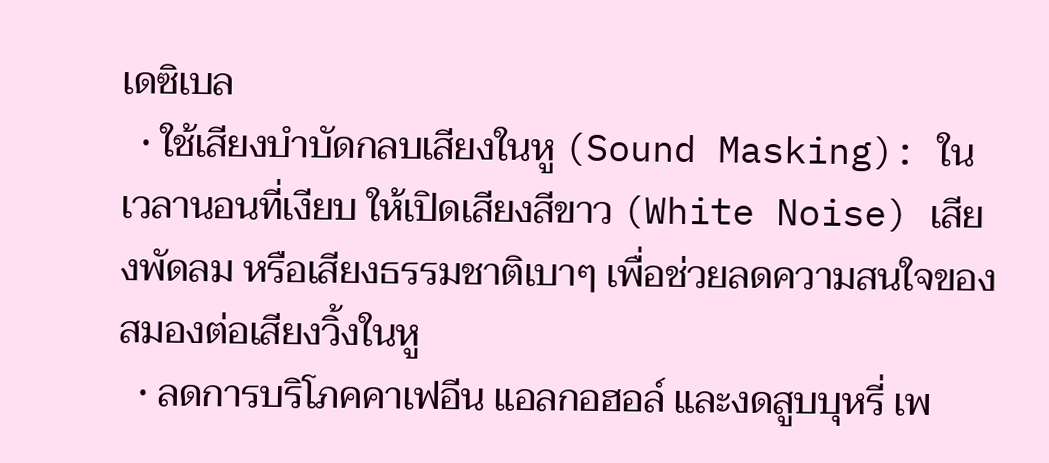เดซิเบล
  • ใช้เสียงบำบัดกลบเสียงในหู (Sound Masking): ในเวลานอนที่เงียบ ให้เปิดเสียงสีขาว (White Noise) เสียงพัดลม หรือเสียงธรรมชาติเบาๆ เพื่อช่วยลดความสนใจของสมองต่อเสียงวิ้งในหู
  • ลดการบริโภคคาเฟอีน แอลกอฮอล์ และงดสูบบุหรี่ เพ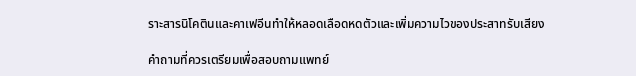ราะสารนิโคตินและคาเฟอีนทำให้หลอดเลือดหดตัวและเพิ่มความไวของประสาทรับเสียง

คำถามที่ควรเตรียมเพื่อสอบถามแพทย์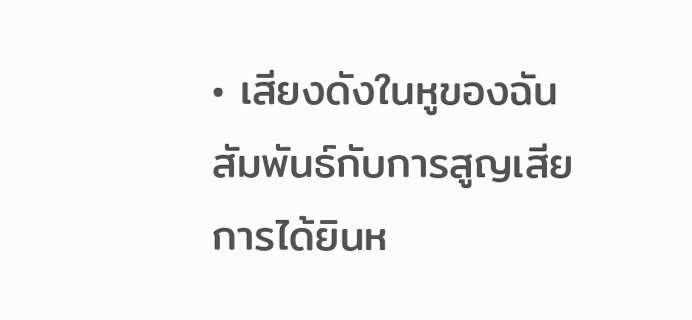• เสียงดังในหูของฉันสัมพันธ์กับการสูญเสียการได้ยินห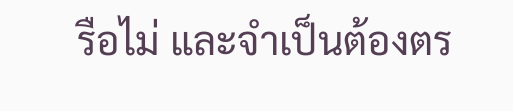รือไม่ และจำเป็นต้องตร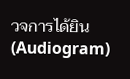วจการได้ยิน (Audiogram)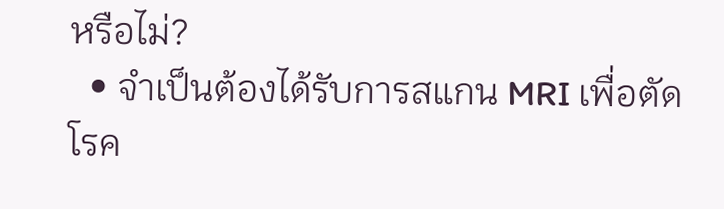หรือไม่?
  • จำเป็นต้องได้รับการสแกน MRI เพื่อตัดโรค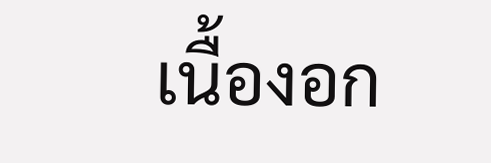เนื้องอก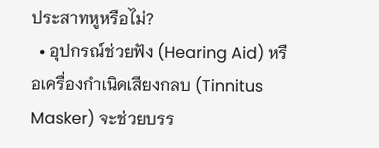ประสาทหูหรือไม่?
  • อุปกรณ์ช่วยฟัง (Hearing Aid) หรือเครื่องกำเนิดเสียงกลบ (Tinnitus Masker) จะช่วยบรร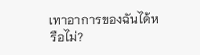เทาอาการของฉันได้หรือไม่?